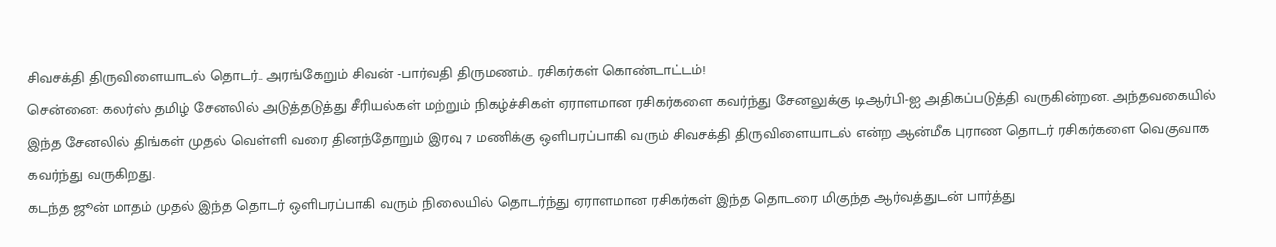சிவசக்தி திருவிளையாடல் தொடர்.. அரங்கேறும் சிவன் -பார்வதி திருமணம்.. ரசிகர்கள் கொண்டாட்டம்!
சென்னை: கலர்ஸ் தமிழ் சேனலில் அடுத்தடுத்து சீரியல்கள் மற்றும் நிகழ்ச்சிகள் ஏராளமான ரசிகர்களை கவர்ந்து சேனலுக்கு டிஆர்பி-ஐ அதிகப்படுத்தி வருகின்றன. அந்தவகையில் இந்த சேனலில் திங்கள் முதல் வெள்ளி வரை தினந்தோறும் இரவு 7 மணிக்கு ஒளிபரப்பாகி வரும் சிவசக்தி திருவிளையாடல் என்ற ஆன்மீக புராண தொடர் ரசிகர்களை வெகுவாக கவர்ந்து வருகிறது.
கடந்த ஜூன் மாதம் முதல் இந்த தொடர் ஒளிபரப்பாகி வரும் நிலையில் தொடர்ந்து ஏராளமான ரசிகர்கள் இந்த தொடரை மிகுந்த ஆர்வத்துடன் பார்த்து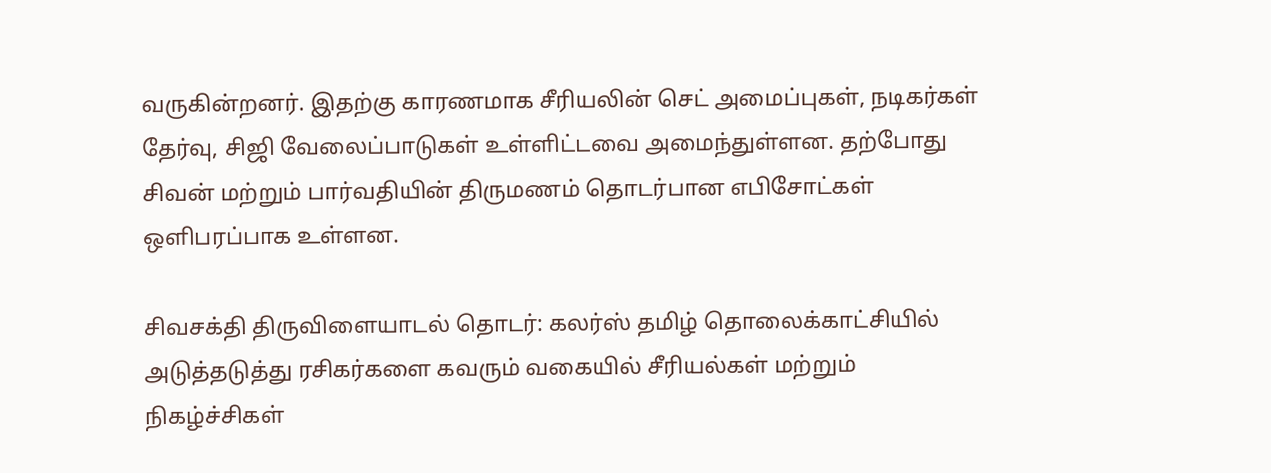வருகின்றனர். இதற்கு காரணமாக சீரியலின் செட் அமைப்புகள், நடிகர்கள் தேர்வு, சிஜி வேலைப்பாடுகள் உள்ளிட்டவை அமைந்துள்ளன. தற்போது சிவன் மற்றும் பார்வதியின் திருமணம் தொடர்பான எபிசோட்கள் ஒளிபரப்பாக உள்ளன.

சிவசக்தி திருவிளையாடல் தொடர்: கலர்ஸ் தமிழ் தொலைக்காட்சியில் அடுத்தடுத்து ரசிகர்களை கவரும் வகையில் சீரியல்கள் மற்றும் நிகழ்ச்சிகள்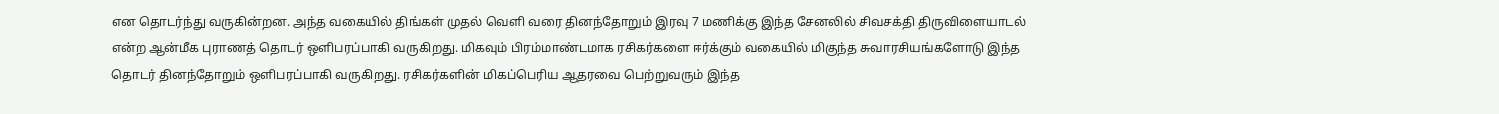என தொடர்ந்து வருகின்றன. அந்த வகையில் திங்கள் முதல் வெளி வரை தினந்தோறும் இரவு 7 மணிக்கு இந்த சேனலில் சிவசக்தி திருவிளையாடல் என்ற ஆன்மீக புராணத் தொடர் ஒளிபரப்பாகி வருகிறது. மிகவும் பிரம்மாண்டமாக ரசிகர்களை ஈர்க்கும் வகையில் மிகுந்த சுவாரசியங்களோடு இந்த தொடர் தினந்தோறும் ஒளிபரப்பாகி வருகிறது. ரசிகர்களின் மிகப்பெரிய ஆதரவை பெற்றுவரும் இந்த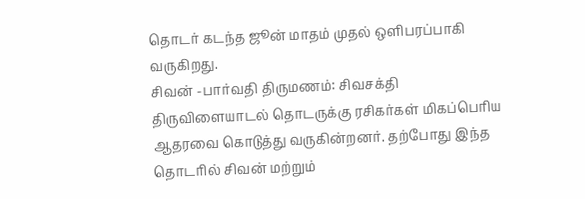தொடர் கடந்த ஜூன் மாதம் முதல் ஒளிபரப்பாகி வருகிறது.
சிவன் -பார்வதி திருமணம்: சிவசக்தி திருவிளையாடல் தொடருக்கு ரசிகர்கள் மிகப்பெரிய ஆதரவை கொடுத்து வருகின்றனர். தற்போது இந்த தொடரில் சிவன் மற்றும்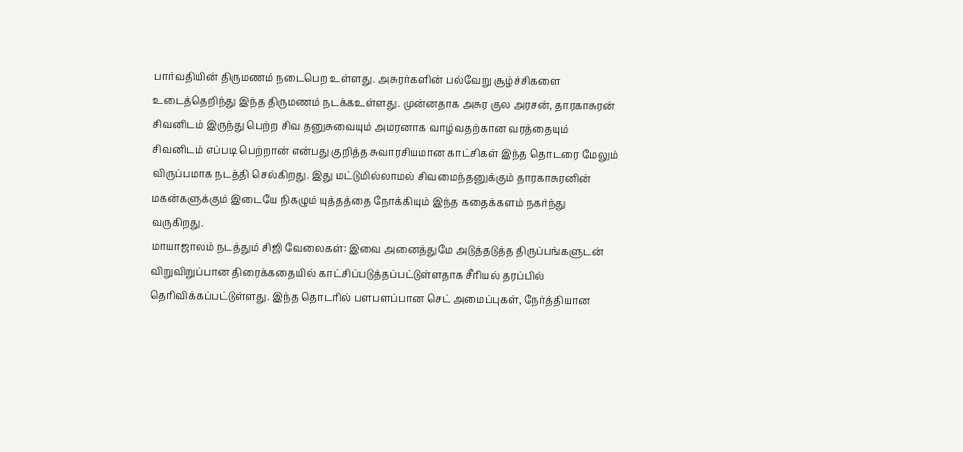பார்வதியின் திருமணம் நடைபெற உள்ளது. அசுரர்களின் பல்வேறு சூழ்ச்சிகளை உடைத்தெறிந்து இந்த திருமணம் நடக்கஉள்ளது. முன்னதாக அசுர குல அரசன், தாரகாசுரன் சிவனிடம் இருந்து பெற்ற சிவ தனுசுவையும் அமரனாக வாழ்வதற்கான வரத்தையும் சிவனிடம் எப்படி பெற்றான் என்பது குறித்த சுவாரசியமான காட்சிகள் இந்த தொடரை மேலும் விருப்பமாக நடத்தி செல்கிறது. இது மட்டுமில்லாமல் சிவமைந்தனுக்கும் தாரகாசுரனின் மகன்களுக்கும் இடையே நிகழும் யுத்தத்தை நோக்கியும் இந்த கதைக்களம் நகர்ந்து வருகிறது.
மாயாஜாலம் நடத்தும் சிஜி வேலைகள்: இவை அனைத்துமே அடுத்தடுத்த திருப்பங்களுடன் விறுவிறுப்பான திரைக்கதையில் காட்சிப்படுத்தப்பட்டுள்ளதாக சீரியல் தரப்பில் தெரிவிக்கப்பட்டுள்ளது. இந்த தொடரில் பளபளப்பான செட் அமைப்புகள், நேர்த்தியான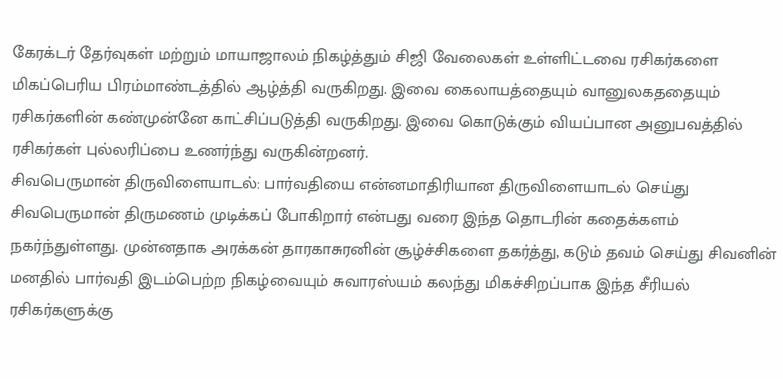கேரக்டர் தேர்வுகள் மற்றும் மாயாஜாலம் நிகழ்த்தும் சிஜி வேலைகள் உள்ளிட்டவை ரசிகர்களை மிகப்பெரிய பிரம்மாண்டத்தில் ஆழ்த்தி வருகிறது. இவை கைலாயத்தையும் வானுலகததையும் ரசிகர்களின் கண்முன்னே காட்சிப்படுத்தி வருகிறது. இவை கொடுக்கும் வியப்பான அனுபவத்தில் ரசிகர்கள் புல்லரிப்பை உணர்ந்து வருகின்றனர்.
சிவபெருமான் திருவிளையாடல்: பார்வதியை என்னமாதிரியான திருவிளையாடல் செய்து சிவபெருமான் திருமணம் முடிக்கப் போகிறார் என்பது வரை இந்த தொடரின் கதைக்களம் நகர்ந்துள்ளது. முன்னதாக அரக்கன் தாரகாசுரனின் சூழ்ச்சிகளை தகர்த்து, கடும் தவம் செய்து சிவனின் மனதில் பார்வதி இடம்பெற்ற நிகழ்வையும் சுவாரஸ்யம் கலந்து மிகச்சிறப்பாக இந்த சீரியல் ரசிகர்களுக்கு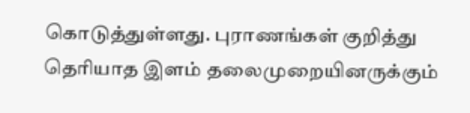கொடுத்துள்ளது. புராணங்கள் குறித்து தெரியாத இளம் தலைமுறையினருக்கும்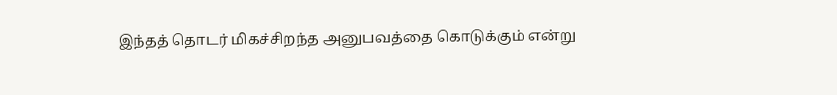இந்தத் தொடர் மிகச்சிறந்த அனுபவத்தை கொடுக்கும் என்று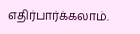எதிர்பார்க்கலாம்.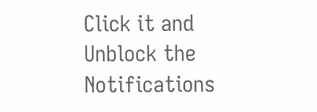Click it and Unblock the Notifications